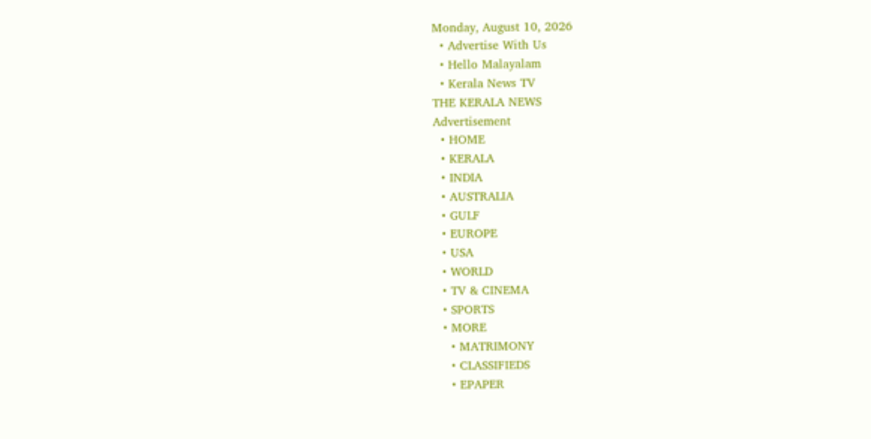Monday, August 10, 2026
  • Advertise With Us
  • Hello Malayalam
  • Kerala News TV
THE KERALA NEWS
Advertisement
  • HOME
  • KERALA
  • INDIA
  • AUSTRALIA
  • GULF
  • EUROPE
  • USA
  • WORLD
  • TV & CINEMA
  • SPORTS
  • MORE
    • MATRIMONY
    • CLASSIFIEDS
    • EPAPER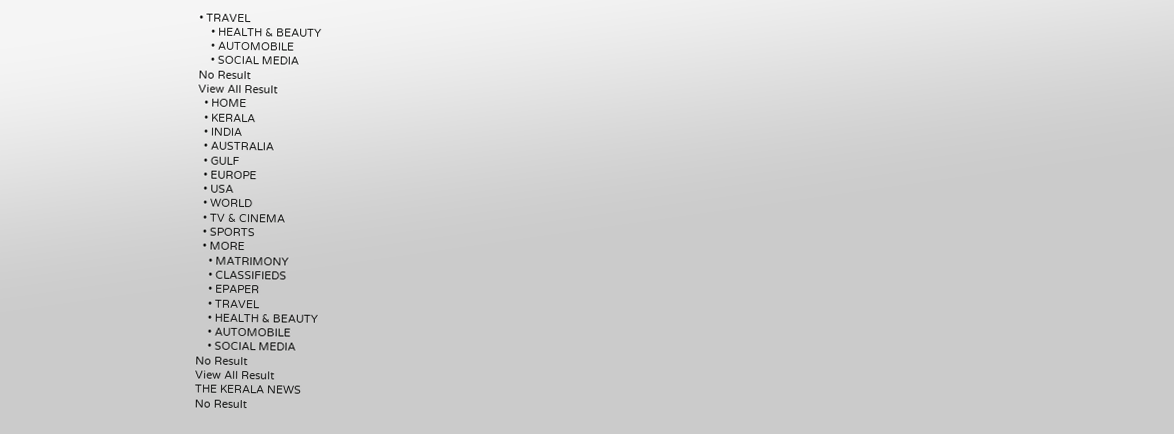• TRAVEL
    • HEALTH & BEAUTY
    • AUTOMOBILE
    • SOCIAL MEDIA
No Result
View All Result
  • HOME
  • KERALA
  • INDIA
  • AUSTRALIA
  • GULF
  • EUROPE
  • USA
  • WORLD
  • TV & CINEMA
  • SPORTS
  • MORE
    • MATRIMONY
    • CLASSIFIEDS
    • EPAPER
    • TRAVEL
    • HEALTH & BEAUTY
    • AUTOMOBILE
    • SOCIAL MEDIA
No Result
View All Result
THE KERALA NEWS
No Result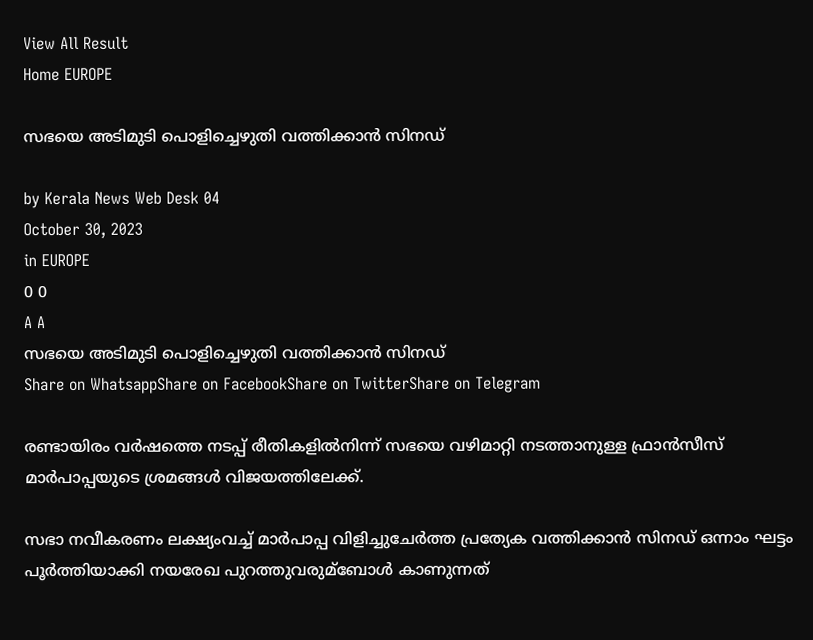View All Result
Home EUROPE

സഭയെ അടിമുടി പൊളിച്ചെഴുതി വത്തിക്കാൻ സിനഡ്

by Kerala News Web Desk 04
October 30, 2023
in EUROPE
0 0
A A
സഭയെ അടിമുടി പൊളിച്ചെഴുതി വത്തിക്കാൻ സിനഡ്
Share on WhatsappShare on FacebookShare on TwitterShare on Telegram

രണ്ടായിരം വര്‍ഷത്തെ നടപ്പ് രീതികളില്‍നിന്ന് സഭയെ വഴിമാറ്റി നടത്താനുള്ള ഫ്രാൻസീസ് മാര്‍പാപ്പയുടെ ശ്രമങ്ങള്‍ വിജയത്തിലേക്ക്.

സഭാ നവീകരണം ലക്ഷ്യംവച്ച്‌ മാര്‍പാപ്പ വിളിച്ചുചേര്‍ത്ത പ്രത്യേക വത്തിക്കാൻ സിനഡ് ഒന്നാം ഘട്ടം പൂര്‍ത്തിയാക്കി നയരേഖ പുറത്തുവരുമ്ബോള്‍ കാണുന്നത്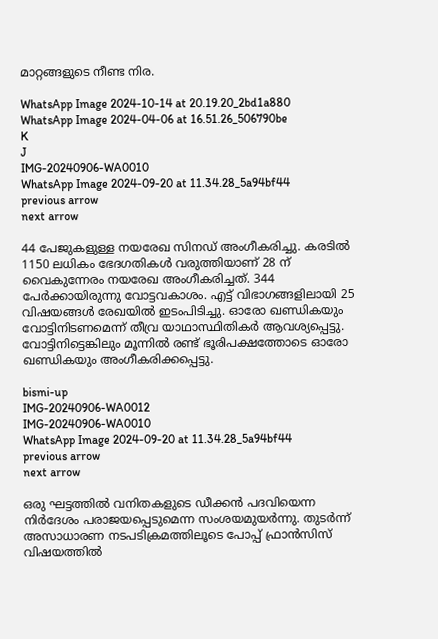മാറ്റങ്ങളുടെ നീണ്ട നിര.

WhatsApp Image 2024-10-14 at 20.19.20_2bd1a880
WhatsApp Image 2024-04-06 at 16.51.26_506790be
K
J
IMG-20240906-WA0010
WhatsApp Image 2024-09-20 at 11.34.28_5a94bf44
previous arrow
next arrow

44 പേജുകളുള്ള നയരേഖ സിനഡ് അംഗീകരിച്ചു. കരടില്‍ 1150 ലധികം ഭേദഗതികള്‍ വരുത്തിയാണ് 28 ന് വൈകുന്നേരം നയരേഖ അംഗീകരിച്ചത്. 344 പേര്‍ക്കായിരുന്നു വോട്ടവകാശം. എട്ട് വിഭാഗങ്ങളിലായി 25 വിഷയങ്ങള്‍ രേഖയില്‍ ഇടംപിടിച്ചു. ഓരോ ഖണ്ഡികയും വോട്ടിനിടണമെന്ന് തീവ്ര യാഥാസ്ഥിതികര്‍ ആവശ്യപ്പെട്ടു. വോട്ടിനിട്ടെങ്കിലും മൂന്നില്‍ രണ്ട് ഭൂരിപക്ഷത്തോടെ ഓരോ ഖണ്ഡികയും അംഗീകരിക്കപ്പെട്ടു.

bismi-up
IMG-20240906-WA0012
IMG-20240906-WA0010
WhatsApp Image 2024-09-20 at 11.34.28_5a94bf44
previous arrow
next arrow

ഒരു ഘട്ടത്തില്‍ വനിതകളുടെ ഡീക്കൻ പദവിയെന്ന നിര്‍ദേശം പരാജയപ്പെടുമെന്ന സംശയമുയര്‍ന്നു. തുടര്‍ന്ന് അസാധാരണ നടപടിക്രമത്തിലൂടെ പോപ്പ് ഫ്രാൻസിസ് വിഷയത്തില്‍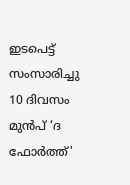ഇടപെട്ട് സംസാരിച്ചു
10 ദിവസം മുൻപ് ‘ദ ഫോര്‍ത്ത്’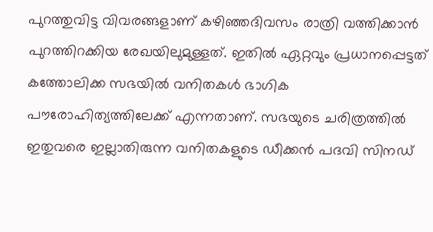പുറത്തുവിട്ട വിവരങ്ങളാണ് കഴിഞ്ഞദിവസം രാത്രി വത്തിക്കാൻ പുറത്തിറക്കിയ രേഖയിലുമുള്ളത്. ഇതില്‍ ഏറ്റവും പ്രധാനപ്പെട്ടത് കത്തോലിക്ക സഭയില്‍ വനിതകള്‍ ഭാഗിക പൗരോഹിത്യത്തിലേക്ക് എന്നതാണ്. സഭയുടെ ചരിത്രത്തില്‍ ഇതുവരെ ഇല്ലാതിരുന്ന വനിതകളുടെ ഡീക്കൻ പദവി സിനഡ്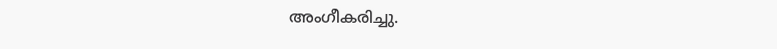അംഗീകരിച്ചു.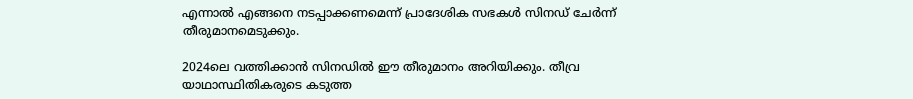എന്നാല്‍ എങ്ങനെ നടപ്പാക്കണമെന്ന് പ്രാദേശിക സഭകള്‍ സിനഡ് ചേര്‍ന്ന് തീരുമാനമെടുക്കും.

2024ലെ വത്തിക്കാൻ സിനഡില്‍ ഈ തീരുമാനം അറിയിക്കും. തീവ്ര യാഥാസ്ഥിതികരുടെ കടുത്ത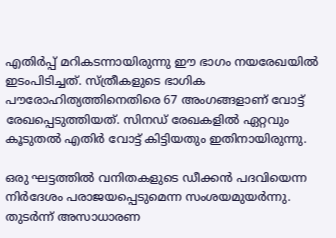എതിര്‍പ്പ് മറികടന്നായിരുന്നു ഈ ഭാഗം നയരേഖയില്‍ ഇടംപിടിച്ചത്. സ്ത്രീകളുടെ ഭാഗിക പൗരോഹിത്യത്തിനെതിരെ 67 അംഗങ്ങളാണ് വോട്ട് രേഖപ്പെടുത്തിയത്. സിനഡ് രേഖകളില്‍ ഏറ്റവും കൂടുതല്‍ എതിര്‍ വോട്ട് കിട്ടിയതും ഇതിനായിരുന്നു.

ഒരു ഘട്ടത്തില്‍ വനിതകളുടെ ഡീക്കൻ പദവിയെന്ന നിര്‍ദേശം പരാജയപ്പെടുമെന്ന സംശയമുയര്‍ന്നു. തുടര്‍ന്ന് അസാധാരണ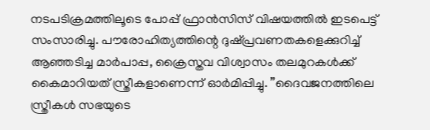നടപടിക്രമത്തിലൂടെ പോപ്പ് ഫ്രാൻസിസ് വിഷയത്തില്‍ ഇടപെട്ട് സംസാരിച്ചു. പൗരോഹിത്യത്തിന്റെ ദുഷ്പ്രവണതകളെക്കുറിച്ച്‌ ആഞ്ഞടിച്ച മാര്‍പാപ്പ, ക്രൈസ്തവ വിശ്വാസം തലമുറകള്‍ക്ക് കൈമാറിയത് സ്ത്രീകളാണെന്ന് ഓര്‍മിപ്പിച്ചു. ”ദൈവജനത്തിലെ സ്ത്രീകള്‍ സഭയുടെ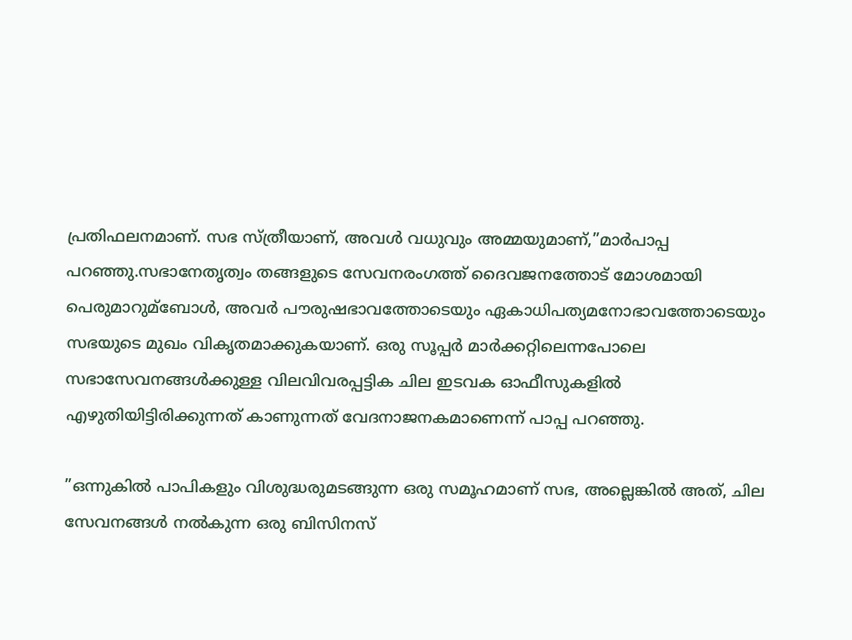പ്രതിഫലനമാണ്. സഭ സ്ത്രീയാണ്, അവള്‍ വധുവും അമ്മയുമാണ്,”മാര്‍പാപ്പ പറഞ്ഞു.സഭാനേതൃത്വം തങ്ങളുടെ സേവനരംഗത്ത് ദൈവജനത്തോട് മോശമായി പെരുമാറുമ്ബോള്‍, അവര്‍ പൗരുഷഭാവത്തോടെയും ഏകാധിപത്യമനോഭാവത്തോടെയും സഭയുടെ മുഖം വികൃതമാക്കുകയാണ്. ഒരു സൂപ്പര്‍ മാര്‍ക്കറ്റിലെന്നപോലെ സഭാസേവനങ്ങള്‍ക്കുള്ള വിലവിവരപ്പട്ടിക ചില ഇടവക ഓഫീസുകളില്‍ എഴുതിയിട്ടിരിക്കുന്നത് കാണുന്നത് വേദനാജനകമാണെന്ന് പാപ്പ പറഞ്ഞു.

”ഒന്നുകില്‍ പാപികളും വിശുദ്ധരുമടങ്ങുന്ന ഒരു സമൂഹമാണ് സഭ, അല്ലെങ്കില്‍ അത്, ചില സേവനങ്ങള്‍ നല്‍കുന്ന ഒരു ബിസിനസ്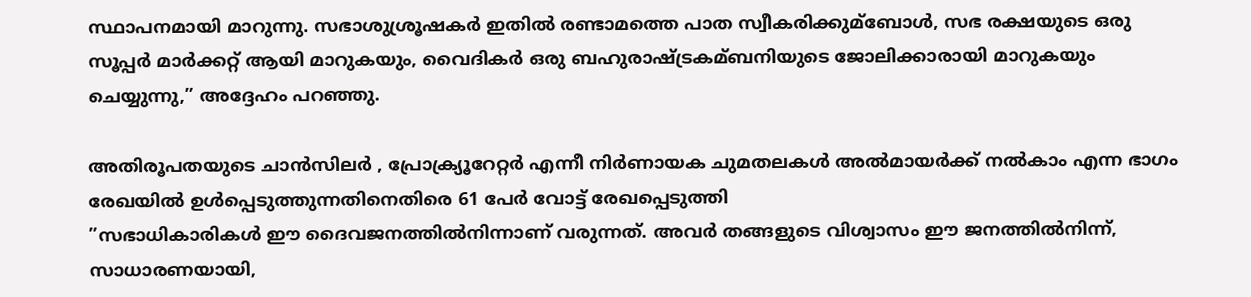സ്ഥാപനമായി മാറുന്നു. സഭാശുശ്രൂഷകര്‍ ഇതില്‍ രണ്ടാമത്തെ പാത സ്വീകരിക്കുമ്ബോള്‍, സഭ രക്ഷയുടെ ഒരു സൂപ്പര്‍ മാര്‍ക്കറ്റ് ആയി മാറുകയും, വൈദികര്‍ ഒരു ബഹുരാഷ്ട്രകമ്ബനിയുടെ ജോലിക്കാരായി മാറുകയും ചെയ്യുന്നു,” അദ്ദേഹം പറഞ്ഞു.

അതിരൂപതയുടെ ചാൻസിലര്‍ , പ്രോക്ര്യൂറേറ്റര്‍ എന്നീ നിര്‍ണായക ചുമതലകള്‍ അല്‍മായര്‍ക്ക് നല്‍കാം എന്ന ഭാഗം രേഖയില്‍ ഉള്‍പ്പെടുത്തുന്നതിനെതിരെ 61 പേര്‍ വോട്ട് രേഖപ്പെടുത്തി
”സഭാധികാരികള്‍ ഈ ദൈവജനത്തില്‍നിന്നാണ് വരുന്നത്. അവര്‍ തങ്ങളുടെ വിശ്വാസം ഈ ജനത്തില്‍നിന്ന്, സാധാരണയായി,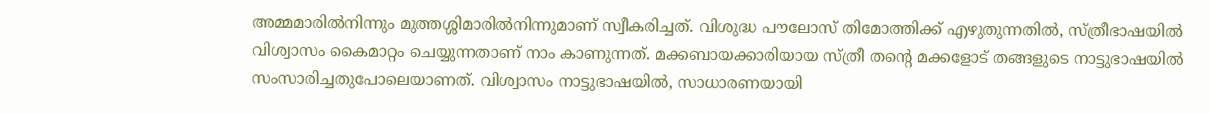അമ്മമാരില്‍നിന്നും മുത്തശ്ശിമാരില്‍നിന്നുമാണ് സ്വീകരിച്ചത്. വിശുദ്ധ പൗലോസ് തിമോത്തിക്ക് എഴുതുന്നതില്‍, സ്ത്രീഭാഷയില്‍ വിശ്വാസം കൈമാറ്റം ചെയ്യുന്നതാണ് നാം കാണുന്നത്. മക്കബായക്കാരിയായ സ്ത്രീ തന്റെ മക്കളോട് തങ്ങളുടെ നാട്ടുഭാഷയില്‍ സംസാരിച്ചതുപോലെയാണത്. വിശ്വാസം നാട്ടുഭാഷയില്‍, സാധാരണയായി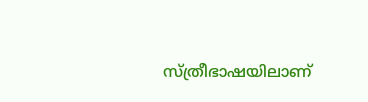സ്ത്രീഭാഷയിലാണ്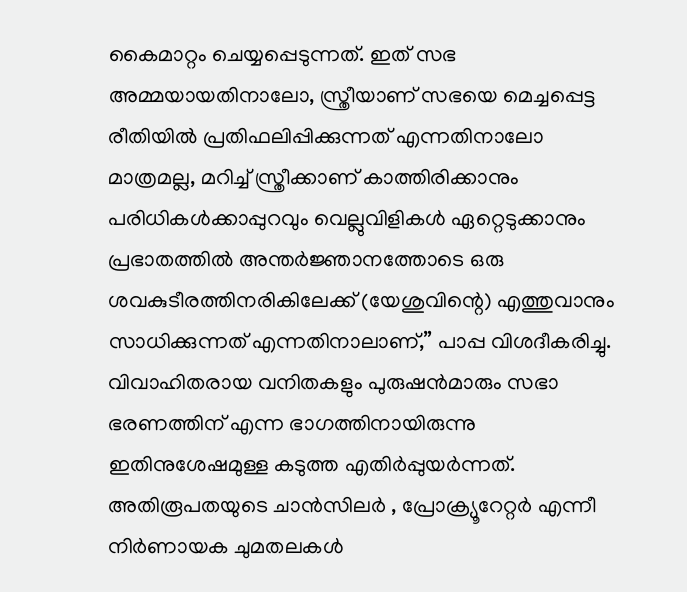കൈമാറ്റം ചെയ്യപ്പെടുന്നത്. ഇത് സഭ അമ്മയായതിനാലോ, സ്ത്രീയാണ് സഭയെ മെച്ചപ്പെട്ട രീതിയില്‍ പ്രതിഫലിപ്പിക്കുന്നത് എന്നതിനാലോ മാത്രമല്ല, മറിച്ച്‌ സ്ത്രീക്കാണ് കാത്തിരിക്കാനും പരിധികള്‍ക്കാപ്പുറവും വെല്ലുവിളികള്‍ ഏറ്റെടുക്കാനും പ്രഭാതത്തില്‍ അന്തര്‍ജ്ഞാനത്തോടെ ഒരു ശവകുടീരത്തിനരികിലേക്ക് (യേശുവിന്റെ) എത്തുവാനും സാധിക്കുന്നത് എന്നതിനാലാണ്,” പാപ്പ വിശദീകരിച്ചു.
വിവാഹിതരായ വനിതകളും പുരുഷൻമാരും സഭാ ഭരണത്തിന് എന്ന ഭാഗത്തിനായിരുന്നു ഇതിനുശേഷമുള്ള കടുത്ത എതിര്‍പ്പുയര്‍ന്നത്. അതിരൂപതയുടെ ചാൻസിലര്‍ , പ്രോക്ര്യൂറേറ്റര്‍ എന്നീ നിര്‍ണായക ചുമതലകള്‍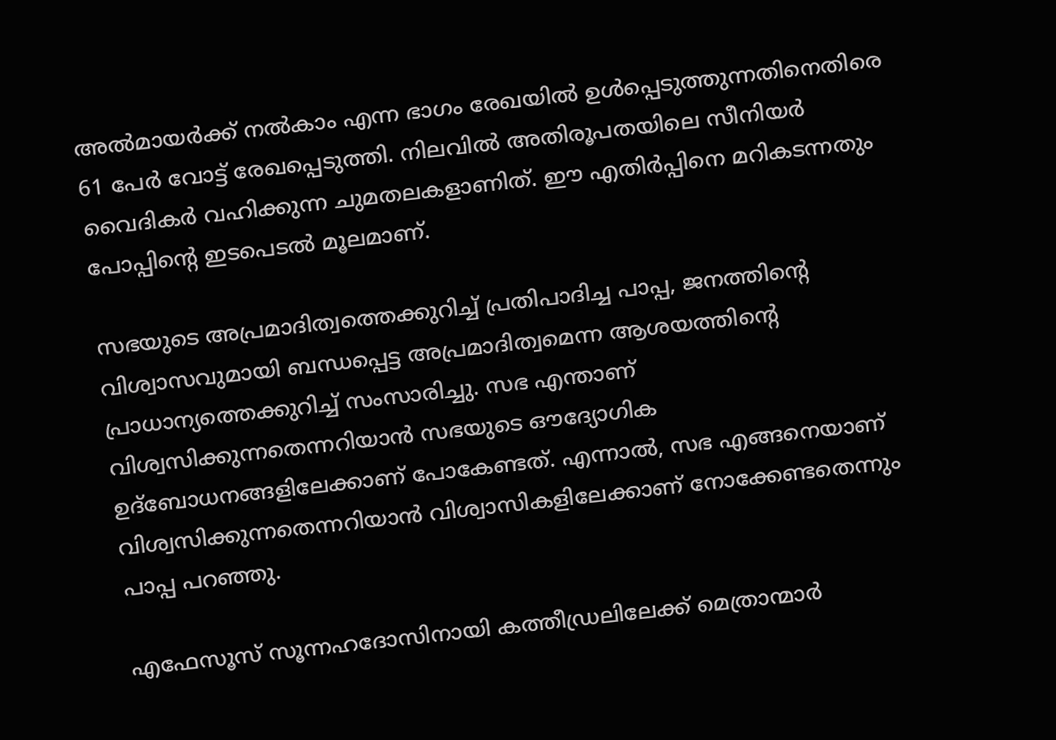അല്‍മായര്‍ക്ക് നല്‍കാം എന്ന ഭാഗം രേഖയില്‍ ഉള്‍പ്പെടുത്തുന്നതിനെതിരെ 61 പേര്‍ വോട്ട് രേഖപ്പെടുത്തി. നിലവില്‍ അതിരൂപതയിലെ സീനിയര്‍ വൈദികര്‍ വഹിക്കുന്ന ചുമതലകളാണിത്. ഈ എതിര്‍പ്പിനെ മറികടന്നതും പോപ്പിന്റെ ഇടപെടല്‍ മൂലമാണ്.

സഭയുടെ അപ്രമാദിത്വത്തെക്കുറിച്ച്‌ പ്രതിപാദിച്ച പാപ്പ, ജനത്തിന്റെ വിശ്വാസവുമായി ബന്ധപ്പെട്ട അപ്രമാദിത്വമെന്ന ആശയത്തിന്റെ പ്രാധാന്യത്തെക്കുറിച്ച്‌ സംസാരിച്ചു. സഭ എന്താണ് വിശ്വസിക്കുന്നതെന്നറിയാൻ സഭയുടെ ഔദ്യോഗിക ഉദ്ബോധനങ്ങളിലേക്കാണ് പോകേണ്ടത്. എന്നാല്‍, സഭ എങ്ങനെയാണ് വിശ്വസിക്കുന്നതെന്നറിയാൻ വിശ്വാസികളിലേക്കാണ് നോക്കേണ്ടതെന്നും പാപ്പ പറഞ്ഞു.

എഫേസൂസ്‌ സൂന്നഹദോസിനായി കത്തീഡ്രലിലേക്ക് മെത്രാന്മാര്‍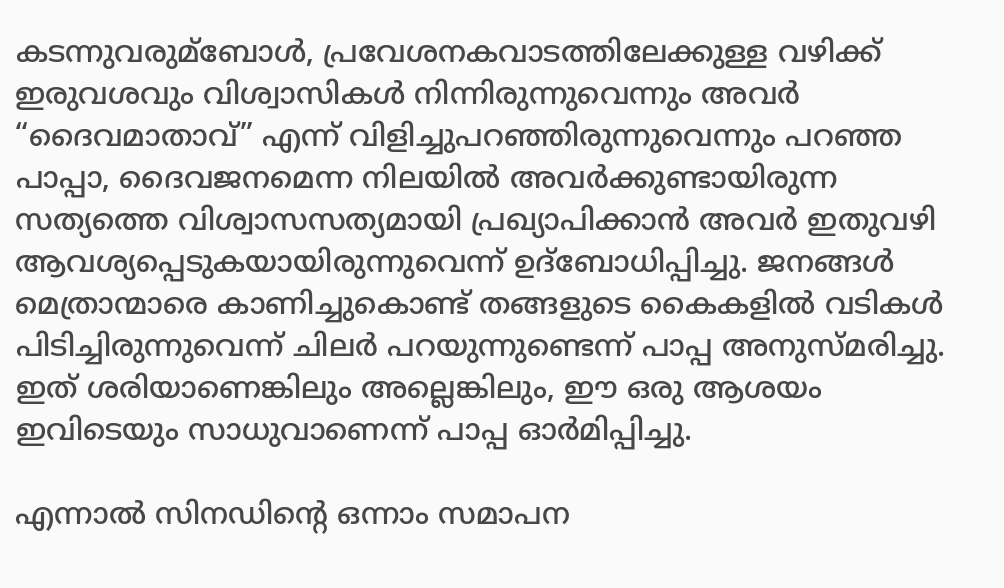കടന്നുവരുമ്ബോള്‍, പ്രവേശനകവാടത്തിലേക്കുള്ള വഴിക്ക് ഇരുവശവും വിശ്വാസികള്‍ നിന്നിരുന്നുവെന്നും അവര്‍ “ദൈവമാതാവ്” എന്ന് വിളിച്ചുപറഞ്ഞിരുന്നുവെന്നും പറഞ്ഞ പാപ്പാ, ദൈവജനമെന്ന നിലയില്‍ അവര്‍ക്കുണ്ടായിരുന്ന സത്യത്തെ വിശ്വാസസത്യമായി പ്രഖ്യാപിക്കാൻ അവര്‍ ഇതുവഴി ആവശ്യപ്പെടുകയായിരുന്നുവെന്ന് ഉദ്‌ബോധിപ്പിച്ചു. ജനങ്ങള്‍ മെത്രാന്മാരെ കാണിച്ചുകൊണ്ട് തങ്ങളുടെ കൈകളില്‍ വടികള്‍ പിടിച്ചിരുന്നുവെന്ന് ചിലര്‍ പറയുന്നുണ്ടെന്ന് പാപ്പ അനുസ്മരിച്ചു. ഇത് ശരിയാണെങ്കിലും അല്ലെങ്കിലും, ഈ ഒരു ആശയം ഇവിടെയും സാധുവാണെന്ന് പാപ്പ ഓര്‍മിപ്പിച്ചു.

എന്നാല്‍ സിനഡിന്റെ ഒന്നാം സമാപന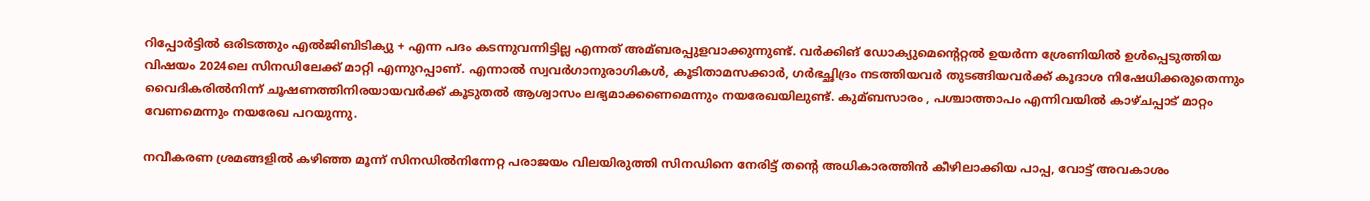റിപ്പോര്‍ട്ടില്‍ ഒരിടത്തും എല്‍ജിബിടിക്യു + എന്ന പദം കടന്നുവന്നിട്ടില്ല എന്നത് അമ്ബരപ്പുളവാക്കുന്നുണ്ട്. വര്‍ക്കിങ് ഡോക്യുമെന്റെറ്റല്‍ ഉയര്‍ന്ന ശ്രേണിയില്‍ ഉള്‍പ്പെടുത്തിയ വിഷയം 2024ലെ സിനഡിലേക്ക് മാറ്റി എന്നുറപ്പാണ്. എന്നാല്‍ സ്വവര്‍ഗാനുരാഗികള്‍, കൂടിതാമസക്കാര്‍, ഗര്‍ഭച്ഛിദ്രം നടത്തിയവര്‍ തുടങ്ങിയവര്‍ക്ക് കൂദാശ നിഷേധിക്കരുതെന്നും വൈദികരില്‍നിന്ന് ചൂഷണത്തിനിരയായവര്‍ക്ക് കൂടുതല്‍ ആശ്വാസം ലഭ്യമാക്കണെമെന്നും നയരേഖയിലുണ്ട്. കുമ്ബസാരം , പശ്ചാത്താപം എന്നിവയില്‍ കാഴ്ചപ്പാട് മാറ്റം വേണമെന്നും നയരേഖ പറയുന്നു.

നവീകരണ ശ്രമങ്ങളില്‍ കഴിഞ്ഞ മൂന്ന് സിനഡില്‍നിന്നേറ്റ പരാജയം വിലയിരുത്തി സിനഡിനെ നേരിട്ട് തന്റെ അധികാരത്തിൻ കീഴിലാക്കിയ പാപ്പ, വോട്ട് അവകാശം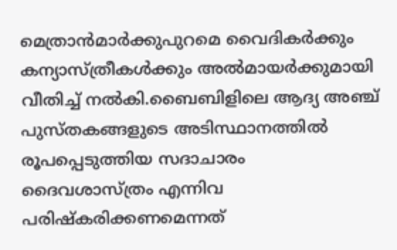മെത്രാൻമാര്‍ക്കുപുറമെ വൈദികര്‍ക്കും കന്യാസ്ത്രീകള്‍ക്കും അല്‍മായര്‍ക്കുമായി വീതിച്ച്‌ നല്‍കി.ബൈബിളിലെ ആദ്യ അഞ്ച് പുസ്തകങ്ങളുടെ അടിസ്ഥാനത്തില്‍ രൂപപ്പെടുത്തിയ സദാചാരം ദൈവശാസ്ത്രം എന്നിവ പരിഷ്കരിക്കണമെന്നത്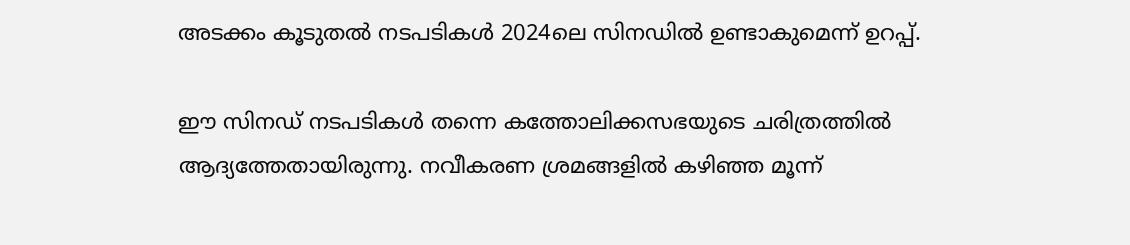അടക്കം കൂടുതല്‍ നടപടികള്‍ 2024ലെ സിനഡില്‍ ഉണ്ടാകുമെന്ന് ഉറപ്പ്.

ഈ സിനഡ് നടപടികള്‍ തന്നെ കത്തോലിക്കസഭയുടെ ചരിത്രത്തില്‍ ആദ്യത്തേതായിരുന്നു. നവീകരണ ശ്രമങ്ങളില്‍ കഴിഞ്ഞ മൂന്ന്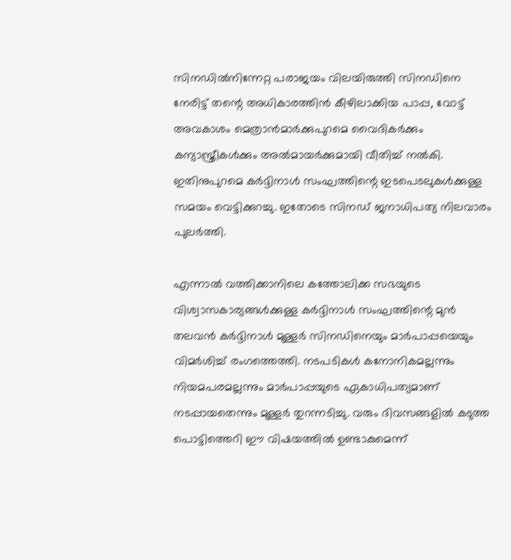സിനഡില്‍നിന്നേറ്റ പരാജയം വിലയിരുത്തി സിനഡിനെ നേരിട്ട് തന്റെ അധികാരത്തിൻ കീഴിലാക്കിയ പാപ്പ, വോട്ട് അവകാശം മെത്രാൻമാര്‍ക്കുപുറമെ വൈദികര്‍ക്കും കന്യാസ്ത്രീകള്‍ക്കും അല്‍മായര്‍ക്കുമായി വീതിച്ച്‌ നല്‍കി. ഇതിനുപുറമെ കര്‍ദ്ദിനാള്‍ സംഘത്തിന്റെ ഇടപെടലുകള്‍ക്കുള്ള സമയം വെട്ടിക്കുറച്ചു. ഇതോടെ സിനഡ് ജനാധിപത്യ നിലവാരം പുലര്‍ത്തി.

എന്നാല്‍ വത്തിക്കാനിലെ കത്തോലിക്ക സഭയുടെ വിശ്വാസകാര്യങ്ങള്‍ക്കുള്ള കര്‍ദ്ദിനാള്‍ സംഘത്തിന്റെ മുൻ തലവൻ കര്‍ദ്ദിനാള്‍ മുള്ളര്‍ സിനഡിനെയും മാര്‍പാപ്പയെയും വിമര്‍ശിച്ച്‌ രംഗത്തെത്തി. നടപടികള്‍ കനോനികമല്ലന്നും നിയമപരമല്ലന്നും മാര്‍പാപ്പയുടെ ഏകാധിപത്യമാണ് നടപ്പായതെന്നും മുള്ളര്‍ തുറന്നടിച്ചു. വരും ദിവസങ്ങളില്‍ കടുത്ത പൊട്ടിത്തെറി ഈ വിഷയത്തില്‍ ഉണ്ടാകുമെന്ന്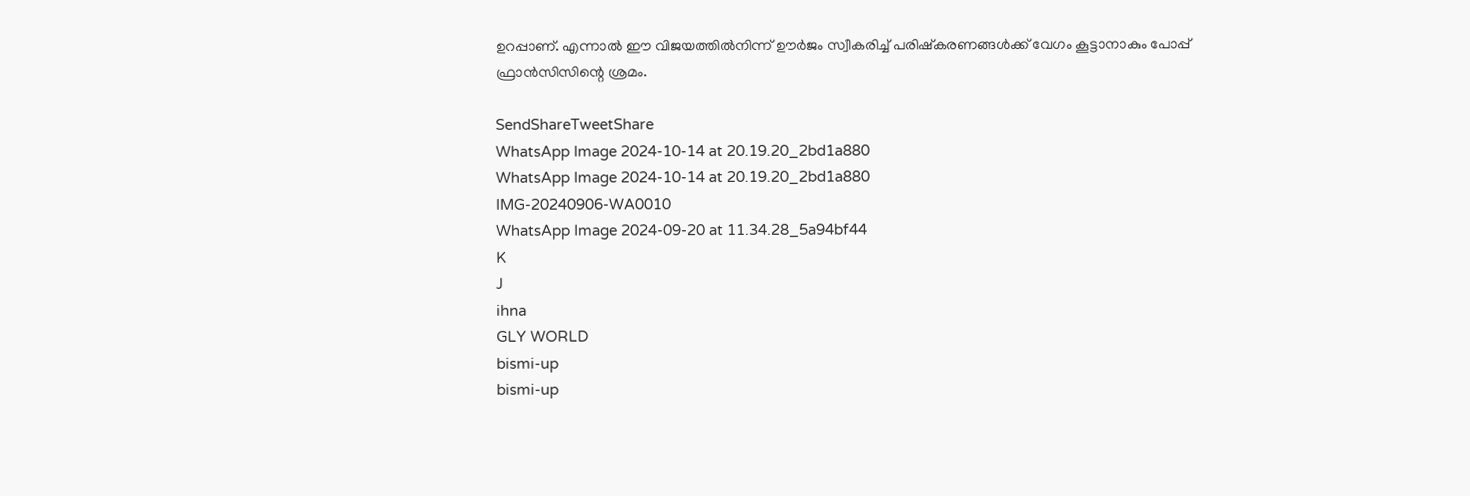ഉറപ്പാണ്. എന്നാല്‍ ഈ വിജയത്തില്‍നിന്ന് ഊര്‍ജം സ്വീകരിച്ച്‌ പരിഷ്കരണങ്ങള്‍ക്ക് വേഗം കൂട്ടാനാകും പോപ്പ് ഫ്രാൻസിസിന്റെ ശ്രമം.

SendShareTweetShare
WhatsApp Image 2024-10-14 at 20.19.20_2bd1a880
WhatsApp Image 2024-10-14 at 20.19.20_2bd1a880
IMG-20240906-WA0010
WhatsApp Image 2024-09-20 at 11.34.28_5a94bf44
K
J
ihna
GLY WORLD
bismi-up
bismi-up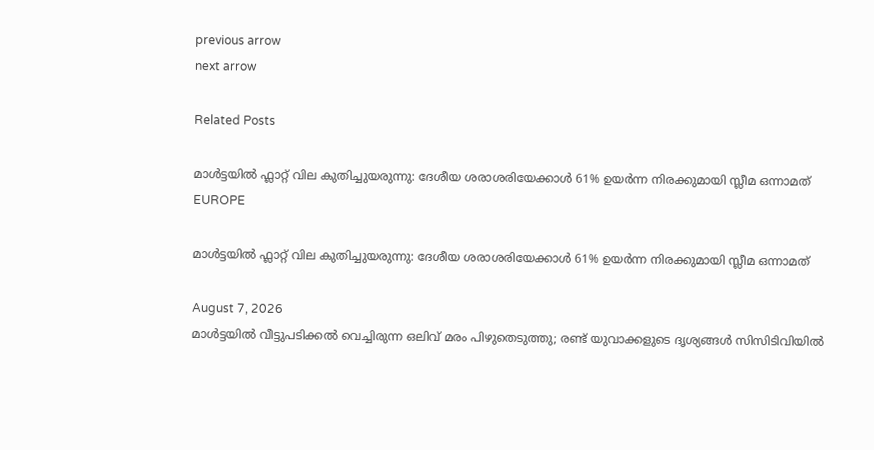previous arrow
next arrow

Related Posts

മാൾട്ടയിൽ ഫ്ലാറ്റ് വില കുതിച്ചുയരുന്നു: ദേശീയ ശരാശരിയേക്കാൾ 61% ഉയർന്ന നിരക്കുമായി സ്ലീമ ഒന്നാമത്
EUROPE

മാൾട്ടയിൽ ഫ്ലാറ്റ് വില കുതിച്ചുയരുന്നു: ദേശീയ ശരാശരിയേക്കാൾ 61% ഉയർന്ന നിരക്കുമായി സ്ലീമ ഒന്നാമത്

August 7, 2026
മാൾട്ടയിൽ വീട്ടുപടിക്കൽ വെച്ചിരുന്ന ഒലിവ് മരം പിഴുതെടുത്തു; രണ്ട് യുവാക്കളുടെ ദൃശ്യങ്ങൾ സിസിടിവിയിൽ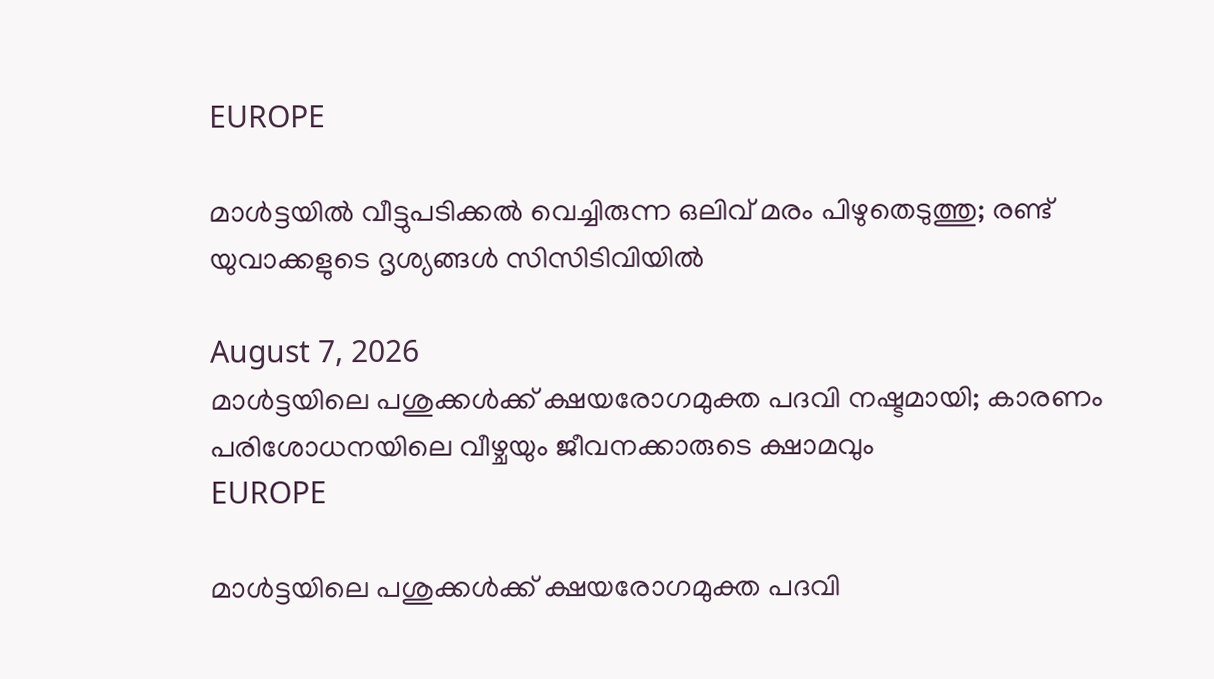EUROPE

മാൾട്ടയിൽ വീട്ടുപടിക്കൽ വെച്ചിരുന്ന ഒലിവ് മരം പിഴുതെടുത്തു; രണ്ട് യുവാക്കളുടെ ദൃശ്യങ്ങൾ സിസിടിവിയിൽ

August 7, 2026
മാൾട്ടയിലെ പശുക്കൾക്ക് ക്ഷയരോഗമുക്ത പദവി നഷ്ടമായി; കാരണം പരിശോധനയിലെ വീഴ്ചയും ജീവനക്കാരുടെ ക്ഷാമവും
EUROPE

മാൾട്ടയിലെ പശുക്കൾക്ക് ക്ഷയരോഗമുക്ത പദവി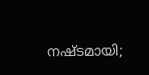നഷ്ടമായി;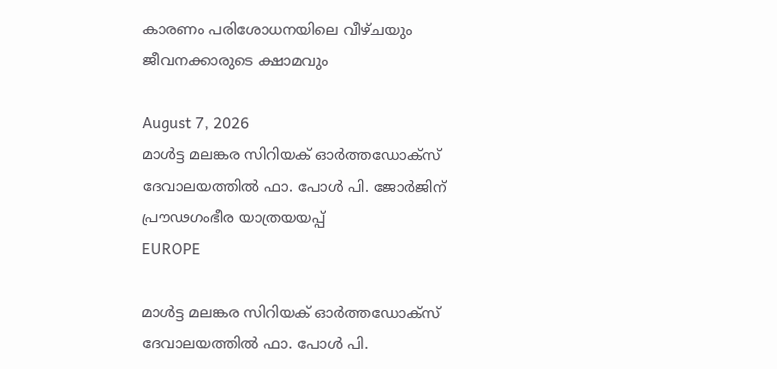കാരണം പരിശോധനയിലെ വീഴ്ചയും ജീവനക്കാരുടെ ക്ഷാമവും

August 7, 2026
മാൾട്ട മലങ്കര സിറിയക് ഓർത്തഡോക്സ് ദേവാലയത്തിൽ ഫാ. പോൾ പി. ജോർജിന് പ്രൗഢഗംഭീര യാത്രയയപ്പ്
EUROPE

മാൾട്ട മലങ്കര സിറിയക് ഓർത്തഡോക്സ് ദേവാലയത്തിൽ ഫാ. പോൾ പി.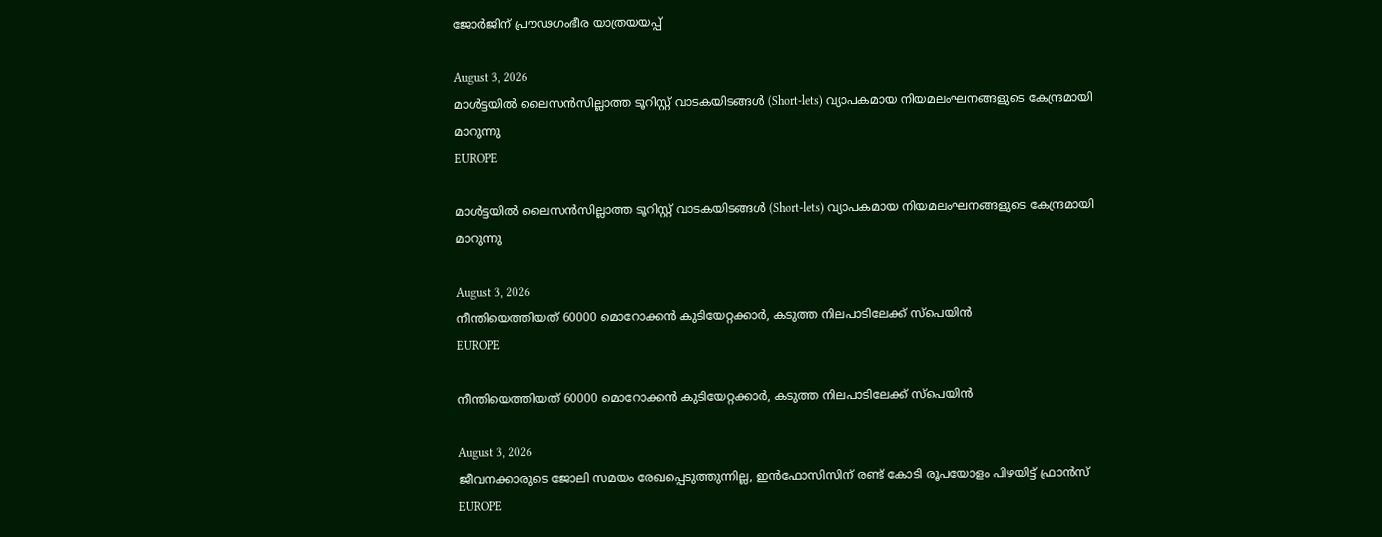ജോർജിന് പ്രൗഢഗംഭീര യാത്രയയപ്പ്

August 3, 2026
മാൾട്ടയിൽ ലൈസൻസില്ലാത്ത ടൂറിസ്റ്റ് വാടകയിടങ്ങൾ (Short-lets) വ്യാപകമായ നിയമലംഘനങ്ങളുടെ കേന്ദ്രമായി മാറുന്നു
EUROPE

മാൾട്ടയിൽ ലൈസൻസില്ലാത്ത ടൂറിസ്റ്റ് വാടകയിടങ്ങൾ (Short-lets) വ്യാപകമായ നിയമലംഘനങ്ങളുടെ കേന്ദ്രമായി മാറുന്നു

August 3, 2026
നീന്തിയെത്തിയത് 60000 മൊറോക്കൻ കുടിയേറ്റക്കാർ, കടുത്ത നിലപാടിലേക്ക് സ്പെയിൻ
EUROPE

നീന്തിയെത്തിയത് 60000 മൊറോക്കൻ കുടിയേറ്റക്കാർ, കടുത്ത നിലപാടിലേക്ക് സ്പെയിൻ

August 3, 2026
ജീവനക്കാരുടെ ജോലി സമയം രേഖപ്പെടുത്തുന്നില്ല, ഇൻഫോസിസിന് രണ്ട് കോടി രൂപയോളം പിഴയിട്ട് ഫ്രാൻസ്
EUROPE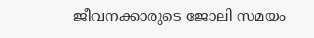ജീവനക്കാരുടെ ജോലി സമയം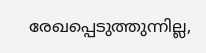രേഖപ്പെടുത്തുന്നില്ല,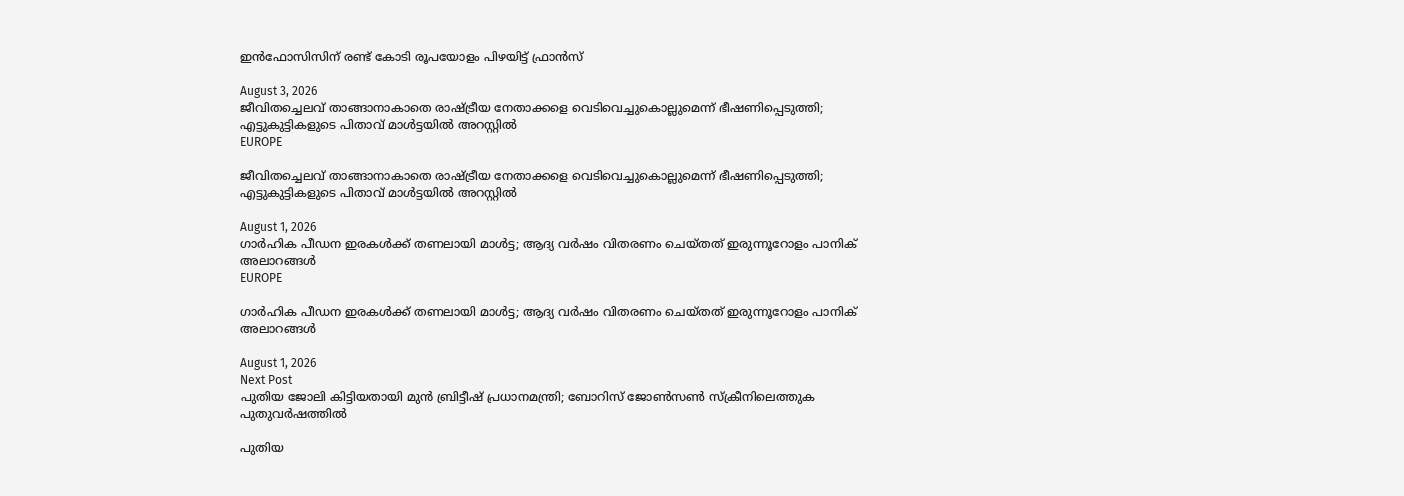ഇൻഫോസിസിന് രണ്ട് കോടി രൂപയോളം പിഴയിട്ട് ഫ്രാൻസ്

August 3, 2026
ജീവിതച്ചെലവ് താങ്ങാനാകാതെ രാഷ്ട്രീയ നേതാക്കളെ വെടിവെച്ചുകൊല്ലുമെന്ന് ഭീഷണിപ്പെടുത്തി; എട്ടുകുട്ടികളുടെ പിതാവ് മാൾട്ടയിൽ അറസ്റ്റിൽ
EUROPE

ജീവിതച്ചെലവ് താങ്ങാനാകാതെ രാഷ്ട്രീയ നേതാക്കളെ വെടിവെച്ചുകൊല്ലുമെന്ന് ഭീഷണിപ്പെടുത്തി; എട്ടുകുട്ടികളുടെ പിതാവ് മാൾട്ടയിൽ അറസ്റ്റിൽ

August 1, 2026
ഗാർഹിക പീഡന ഇരകൾക്ക് തണലായി മാൾട്ട; ആദ്യ വർഷം വിതരണം ചെയ്തത് ഇരുന്നൂറോളം പാനിക് അലാറങ്ങൾ
EUROPE

ഗാർഹിക പീഡന ഇരകൾക്ക് തണലായി മാൾട്ട; ആദ്യ വർഷം വിതരണം ചെയ്തത് ഇരുന്നൂറോളം പാനിക് അലാറങ്ങൾ

August 1, 2026
Next Post
പുതിയ ജോലി കിട്ടിയതായി മുൻ ബ്രിട്ടീഷ് പ്രധാനമന്ത്രി; ബോറിസ് ജോണ്‍സണ്‍ സ്ക്രീനിലെത്തുക പുതുവര്‍ഷത്തില്‍

പുതിയ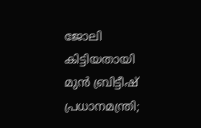ജോലി കിട്ടിയതായി മുൻ ബ്രിട്ടീഷ് പ്രധാനമന്ത്രി;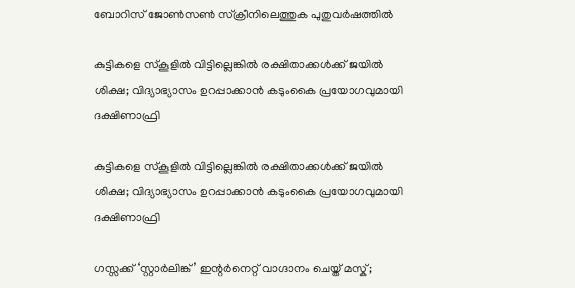ബോറിസ് ജോണ്‍സണ്‍ സ്ക്രീനിലെത്തുക പുതുവര്‍ഷത്തില്‍

കുട്ടികളെ സ്‌കൂളില്‍ വിട്ടില്ലെങ്കില്‍ രക്ഷിതാക്കള്‍ക്ക് ജയില്‍ ശിക്ഷ; വിദ്യാഭ്യാസം ഉറപ്പാക്കാൻ കടുംകൈ പ്രയോഗവുമായി ദക്ഷിണാഫ്രി

കുട്ടികളെ സ്‌കൂളില്‍ വിട്ടില്ലെങ്കില്‍ രക്ഷിതാക്കള്‍ക്ക് ജയില്‍ ശിക്ഷ; വിദ്യാഭ്യാസം ഉറപ്പാക്കാൻ കടുംകൈ പ്രയോഗവുമായി ദക്ഷിണാഫ്രി

ഗസ്സക്ക് ‘സ്റ്റാര്‍ലിങ്ക്’ ഇന്റര്‍നെറ്റ് വാഗ്ദാനം ചെയ്ത് മസ്ക്;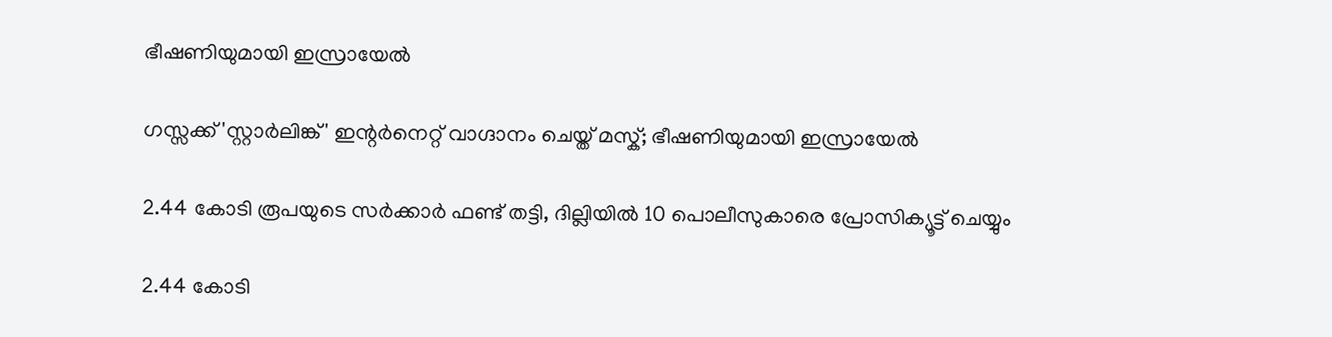ഭീഷണിയുമായി ഇസ്രായേല്‍

ഗസ്സക്ക് 'സ്റ്റാര്‍ലിങ്ക്' ഇന്റര്‍നെറ്റ് വാഗ്ദാനം ചെയ്ത് മസ്ക്; ഭീഷണിയുമായി ഇസ്രായേല്‍

2.44 കോടി രൂപയുടെ സർക്കാർ ഫണ്ട് തട്ടി, ദില്ലിയിൽ 10 പൊലീസുകാരെ പ്രോസിക്യൂട്ട് ചെയ്യും

2.44 കോടി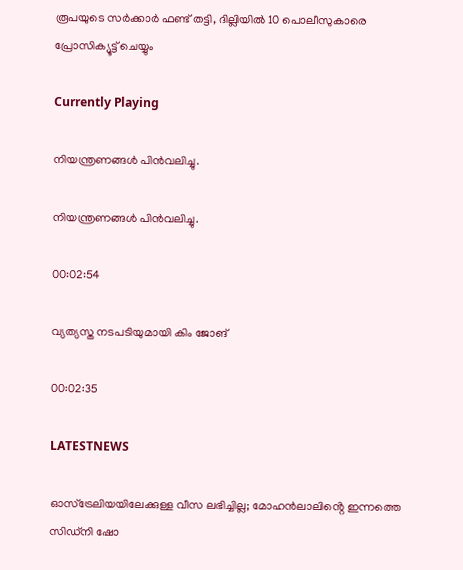രൂപയുടെ സർക്കാർ ഫണ്ട് തട്ടി, ദില്ലിയിൽ 10 പൊലീസുകാരെ പ്രോസിക്യൂട്ട് ചെയ്യും

Currently Playing

നിയന്ത്രണങ്ങള്‍ പിന്‍വലിച്ചു.

നിയന്ത്രണങ്ങള്‍ പിന്‍വലിച്ചു.

00:02:54

വ്യത്യസ്ത നടപടിയുമായി കിം ജോങ്

00:02:35

LATESTNEWS

ഓസ്‌ട്രേലിയയിലേക്കുള്ള വീസ ലഭിച്ചില്ല; മോഹൻലാലിൻ്റെ ഇന്നത്തെ സിഡ്നി ഷോ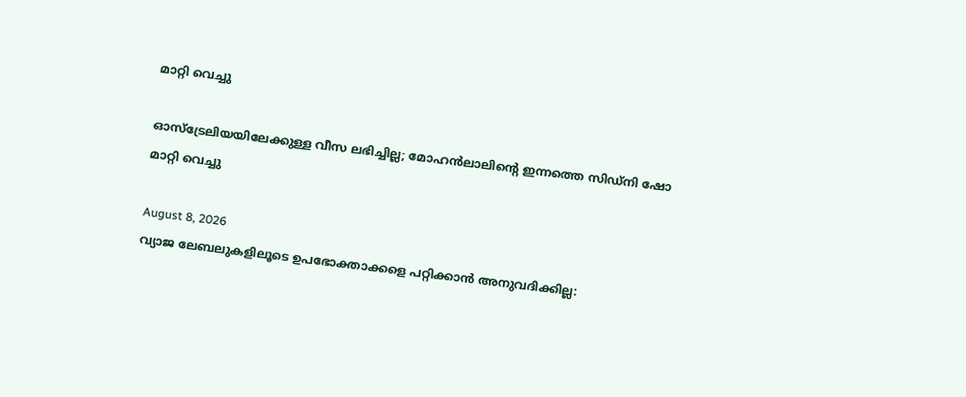മാറ്റി വെച്ചു

ഓസ്‌ട്രേലിയയിലേക്കുള്ള വീസ ലഭിച്ചില്ല; മോഹൻലാലിൻ്റെ ഇന്നത്തെ സിഡ്നി ഷോ മാറ്റി വെച്ചു

August 8, 2026
വ്യാജ ലേബലുകളിലൂടെ ഉപഭോക്താക്കളെ പറ്റിക്കാൻ അനുവദിക്കില്ല: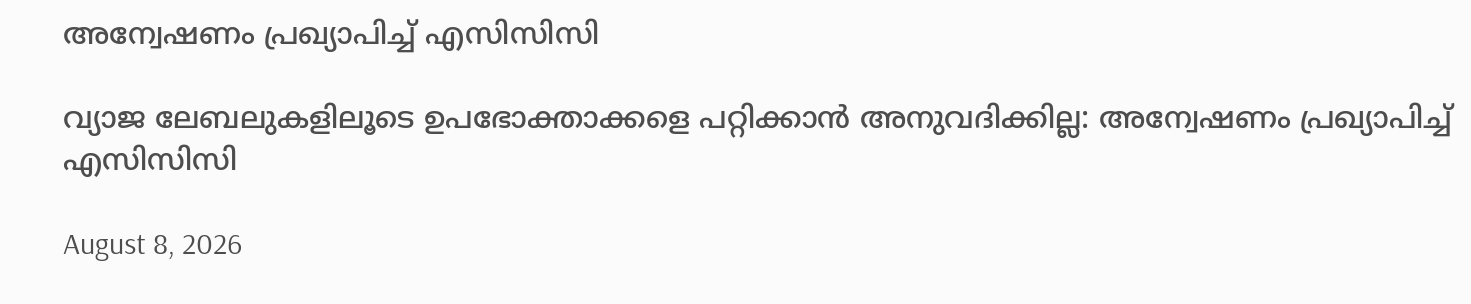അന്വേഷണം പ്രഖ്യാപിച്ച് എസിസിസി

വ്യാജ ലേബലുകളിലൂടെ ഉപഭോക്താക്കളെ പറ്റിക്കാൻ അനുവദിക്കില്ല: അന്വേഷണം പ്രഖ്യാപിച്ച് എസിസിസി

August 8, 2026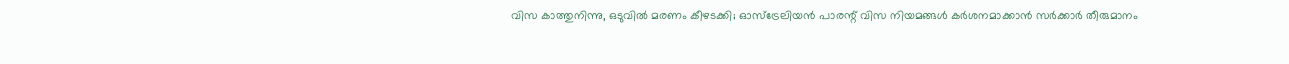വിസ കാത്തുനിന്നു, ഒടുവിൽ മരണം കീഴടക്കി; ഓസ്‌ട്രേലിയൻ പാരന്റ് വിസ നിയമങ്ങൾ കർശനമാക്കാൻ സർക്കാർ തീരുമാനം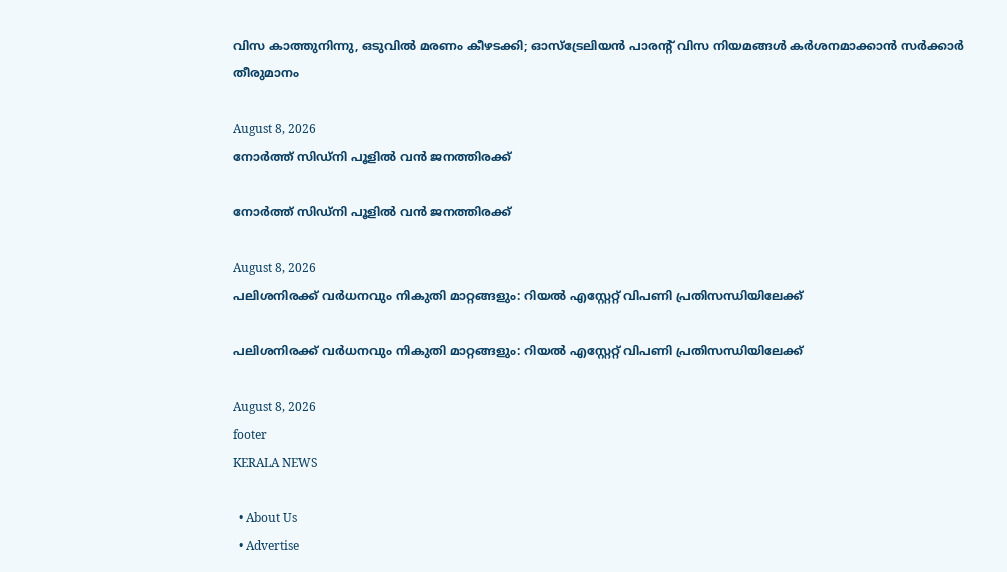വിസ കാത്തുനിന്നു, ഒടുവിൽ മരണം കീഴടക്കി; ഓസ്‌ട്രേലിയൻ പാരന്റ് വിസ നിയമങ്ങൾ കർശനമാക്കാൻ സർക്കാർ തീരുമാനം

August 8, 2026
നോർത്ത് സിഡ്നി പൂളിൽ വൻ ജനത്തിരക്ക്

നോർത്ത് സിഡ്നി പൂളിൽ വൻ ജനത്തിരക്ക്

August 8, 2026
പലിശനിരക്ക് വർധനവും നികുതി മാറ്റങ്ങളും: റിയൽ എസ്റ്റേറ്റ് വിപണി പ്രതിസന്ധിയിലേക്ക്

പലിശനിരക്ക് വർധനവും നികുതി മാറ്റങ്ങളും: റിയൽ എസ്റ്റേറ്റ് വിപണി പ്രതിസന്ധിയിലേക്ക്

August 8, 2026
footer
KERALA NEWS

  • About Us
  • Advertise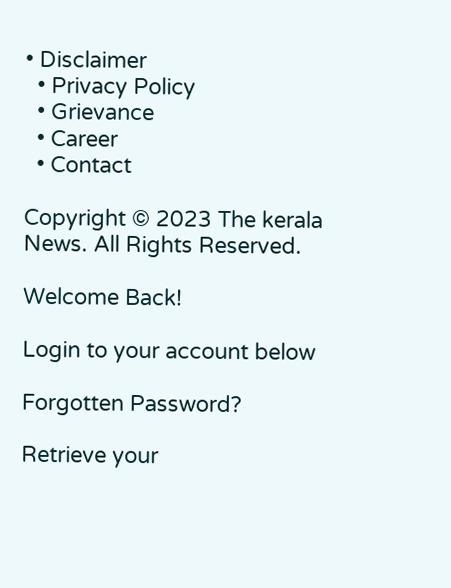• Disclaimer
  • Privacy Policy
  • Grievance
  • Career
  • Contact

Copyright © 2023 The kerala News. All Rights Reserved.

Welcome Back!

Login to your account below

Forgotten Password?

Retrieve your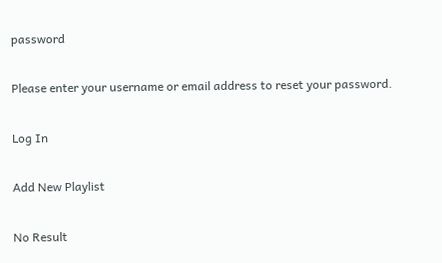password

Please enter your username or email address to reset your password.

Log In

Add New Playlist

No Result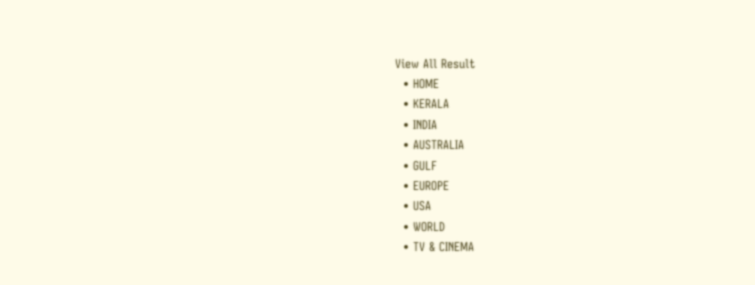View All Result
  • HOME
  • KERALA
  • INDIA
  • AUSTRALIA
  • GULF
  • EUROPE
  • USA
  • WORLD
  • TV & CINEMA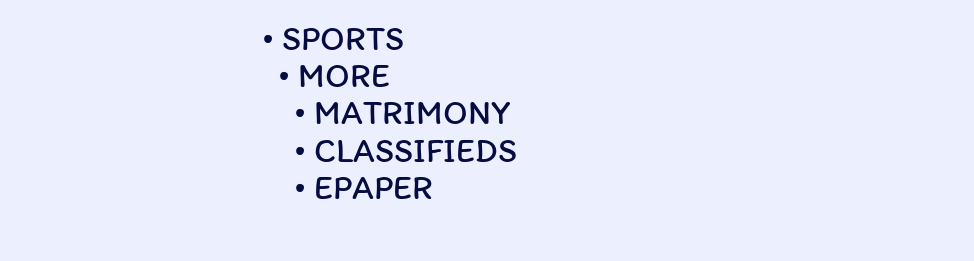• SPORTS
  • MORE
    • MATRIMONY
    • CLASSIFIEDS
    • EPAPER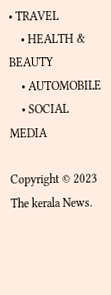• TRAVEL
    • HEALTH & BEAUTY
    • AUTOMOBILE
    • SOCIAL MEDIA

Copyright © 2023 The kerala News.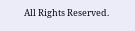All Rights Reserved.